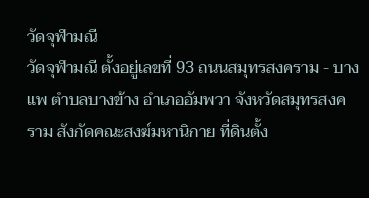วัดจุฬามณี
วัดจุฬามณี ตั้งอยู่เลขที่ 93 ถนนสมุทรสงคราม - บางแพ ตำบลบางข้าง อำเภออัมพวา จังหวัดสมุทรสงคราม สังกัดคณะสงฆ์มหานิกาย ที่ดินตั้ง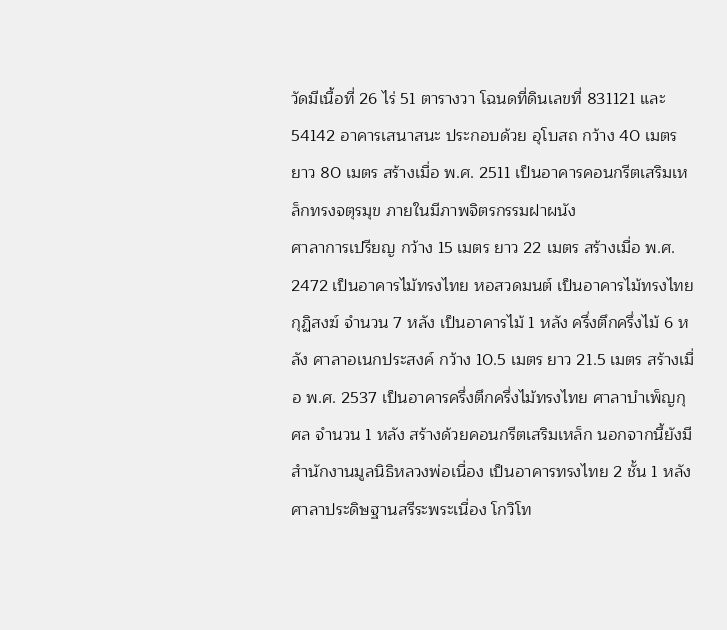วัดมีเนื้อที่ 26 ไร่ 51 ตารางวา โฉนดที่ดินเลขที่ 831121 และ 54142 อาคารเสนาสนะ ประกอบด้วย อุโบสถ กว้าง 40 เมตร ยาว 80 เมตร สร้างเมื่อ พ.ศ. 2511 เป็นอาคารคอนกรีตเสริมเหล็กทรงจตุรมุข ภายในมีภาพจิตรกรรมฝาผนัง
ศาลาการเปรียญ กว้าง 15 เมตร ยาว 22 เมตร สร้างเมื่อ พ.ศ. 2472 เป็นอาคารไม้ทรงไทย หอสวดมนต์ เป็นอาคารไม้ทรงไทย กุฏิสงฆ์ จำนวน 7 หลัง เป็นอาคารไม้ 1 หลัง ครึ่งตึกครึ่งไม้ 6 หลัง ศาลาอเนกประสงค์ กว้าง 10.5 เมตร ยาว 21.5 เมตร สร้างเมื่อ พ.ศ. 2537 เป็นอาคารครึ่งตึกครึ่งไม้ทรงไทย ศาลาบำเพ็ญกุศล จำนวน 1 หลัง สร้างด้วยคอนกรีตเสริมเหล็ก นอกจากนี้ยังมี สำนักงานมูลนิธิหลวงพ่อเนื่อง เป็นอาคารทรงไทย 2 ชั้น 1 หลัง ศาลาประดิษฐานสรีระพระเนื่อง โกวิโท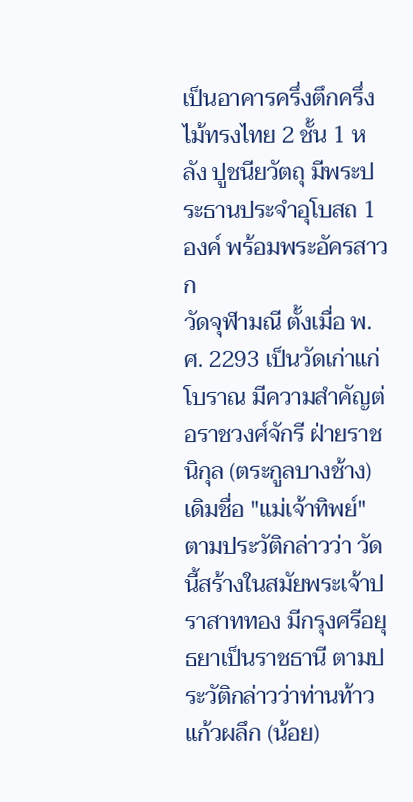เป็นอาคารครึ่งตึกครึ่งไม้ทรงไทย 2 ชั้น 1 หลัง ปูชนียวัตถุ มีพระประธานประจำอุโบสถ 1 องค์ พร้อมพระอัครสาวก
วัดจุฬามณี ตั้งเมื่อ พ.ศ. 2293 เป็นวัดเก่าแก่โบราณ มีความสำคัญต่อราชวงศ์จักรี ฝ่ายราชนิกุล (ตระกูลบางช้าง) เดิมชื่อ "แม่เจ้าทิพย์" ตามประวัติกล่าวว่า วัดนี้สร้างในสมัยพระเจ้าปราสาททอง มีกรุงศรีอยุธยาเป็นราชธานี ตามประวัติกล่าวว่าท่านท้าวแก้วผลึก (น้อย)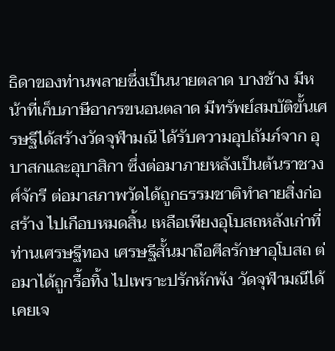ธิดาของท่านพลายซึ่งเป็นนายตลาด บางช้าง มีหน้าที่เก็บภาษีอากรขนอนตลาด มีทรัพย์สมบัติขั้นเศรษฐีได้สร้างวัดจุฬามณี ได้รับความอุปถัมภ์จาก อุบาสกและอุบาสิกา ซึ่งต่อมาภายหลังเป็นต้นราชวงศ์จักรี ต่อมาสภาพวัดได้ถูกธรรมชาติทำลายสิ่งก่อสร้าง ไปเกือบหมดสิ้น เหลือเพียงอุโบสถหลังเก่าที่ท่านเศรษฐีทอง เศรษฐีสั้นมาถือศีลรักษาอุโบสถ ต่อมาได้ถูกรื้อทิ้ง ไปเพราะปรักหักพัง วัดจุฬามณีได้เคยเจ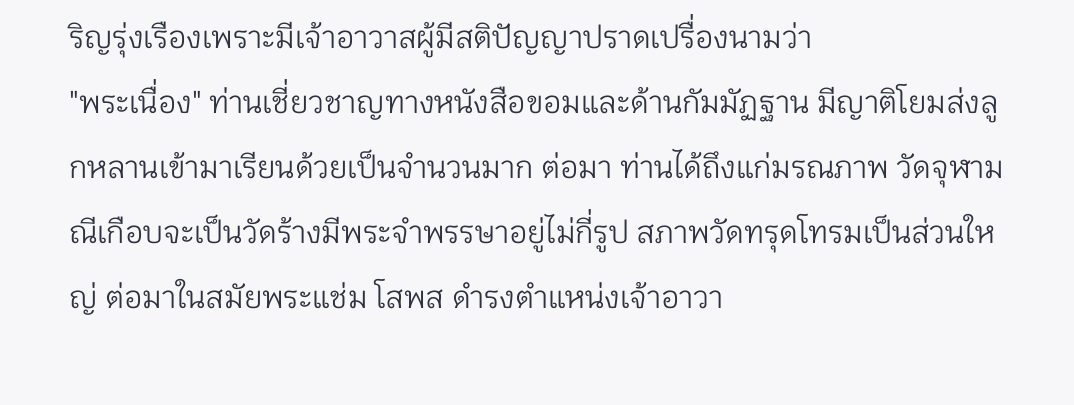ริญรุ่งเรืองเพราะมีเจ้าอาวาสผู้มีสติปัญญาปราดเปรื่องนามว่า
"พระเนื่อง" ท่านเชี่ยวชาญทางหนังสือขอมและด้านกัมมัฏฐาน มีญาติโยมส่งลูกหลานเข้ามาเรียนด้วยเป็นจำนวนมาก ต่อมา ท่านได้ถึงแก่มรณภาพ วัดจุฬามณีเกือบจะเป็นวัดร้างมีพระจำพรรษาอยู่ไม่กี่รูป สภาพวัดทรุดโทรมเป็นส่วนใหญ่ ต่อมาในสมัยพระแช่ม โสพส ดำรงตำแหน่งเจ้าอาวา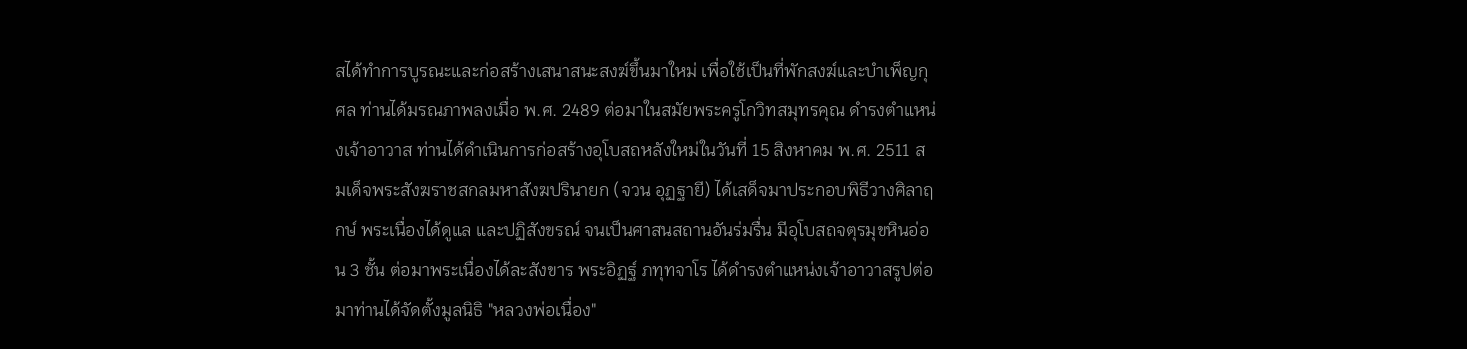สได้ทำการบูรณะและก่อสร้างเสนาสนะสงฆ์ขึ้นมาใหม่ เพื่อใช้เป็นที่พักสงฆ์และบำเพ็ญกุศล ท่านได้มรณภาพลงเมื่อ พ.ศ. 2489 ต่อมาในสมัยพระครูโกวิทสมุทรคุณ ดำรงตำแหน่งเจ้าอาวาส ท่านได้ดำเนินการก่อสร้างอุโบสถหลังใหม่ในวันที่ 15 สิงหาคม พ.ศ. 2511 สมเด็จพระสังฆราชสกลมหาสังฆปรินายก (จวน อุฏฐายี) ได้เสด็จมาประกอบพิธีวางศิลาฤกษ์ พระเนื่องได้ดูแล และปฏิสังขรณ์ จนเป็นศาสนสถานอันร่มรื่น มีอุโบสถจตุรมุขหินอ่อน 3 ชั้น ต่อมาพระเนื่องได้ละสังขาร พระอิฏฐ์ ภทุทจาโร ได้ดำรงตำแหน่งเจ้าอาวาสรูปต่อมาท่านได้จัดตั้งมูลนิธิ "หลวงพ่อเนื่อง"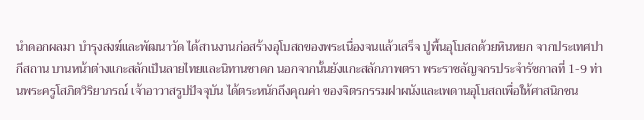นำดอกผลมา บำรุงสงฆ์และพัฒนาวัด ได้สานงานก่อสร้างอุโบสถของพระเนื่องจนแล้วเสร็จ ปูพื้นอุโบสถด้วยหินหยก จากประเทศปากีสถาน บานหน้าต่างแกะสลักเป็นลายไทยและนิทานชาดก นอกจากนั้นยังแกะสลักภาพตรา พระราชลัญจกรประจำรัชกาลที่ 1-9 ท่านพระครูโสภิตวิริยาภรณ์ เจ้าอาวาสรูปปัจจุบัน ได้ตระหนักถึงคุณค่า ของจิตรกรรมฝาผนังและเพดานอุโบสถเพื่อให้ศาสนิกชน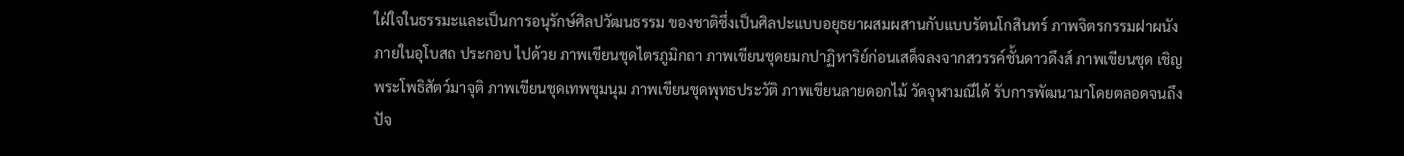ใฝ่ใจในธรรมะและเป็นการอนุรักษ์ศิลปวัฒนธรรม ของชาติซึ่งเป็นศิลปะแบบอยุธยาผสมผสานกับแบบรัตนโกสินทร์ ภาพจิตรกรรมฝาผนังภายในอุโบสถ ประกอบ ไปด้วย ภาพเขียนชุดไตรภูมิกถา ภาพเขียนชุดยมกปาฏิหาริย์ก่อนเสด็จลงจากสวรรค์ชั้นดาวดึงส์ ภาพเขียนชุด เชิญพระโพธิสัตว์มาจุติ ภาพเขียนชุดเทพชุมนุม ภาพเขียนชุดพุทธประวัติ ภาพเขียนลายดอกไม้ วัดจุฬามณีได้ รับการพัฒนามาโดยตลอดจนถึงปัจ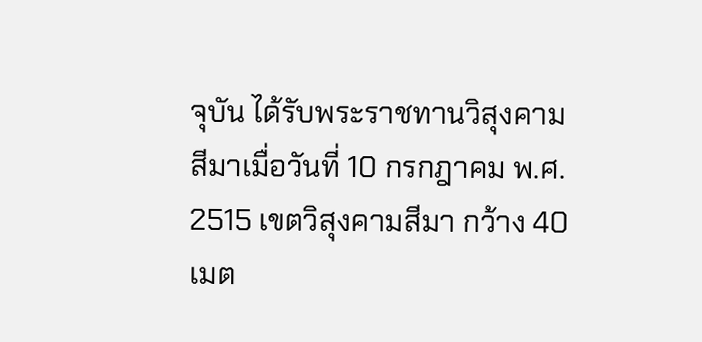จุบัน ได้รับพระราชทานวิสุงคามสีมาเมื่อวันที่ 10 กรกฎาคม พ.ศ. 2515 เขตวิสุงคามสีมา กว้าง 40 เมต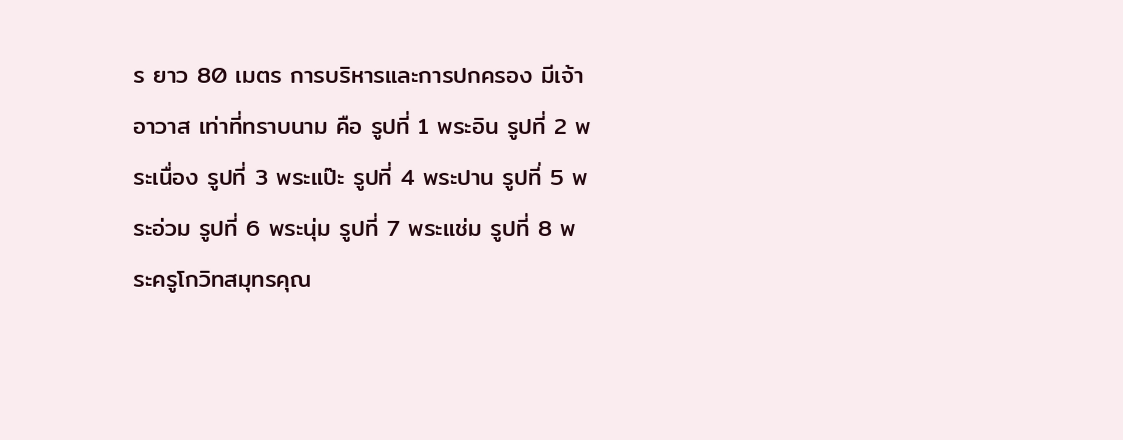ร ยาว 80 เมตร การบริหารและการปกครอง มีเจ้าอาวาส เท่าที่ทราบนาม คือ รูปที่ 1 พระอิน รูปที่ 2 พระเนื่อง รูปที่ 3 พระแป๊ะ รูปที่ 4 พระปาน รูปที่ 5 พระอ่วม รูปที่ 6 พระนุ่ม รูปที่ 7 พระแช่ม รูปที่ 8 พระครูโกวิทสมุทรคุณ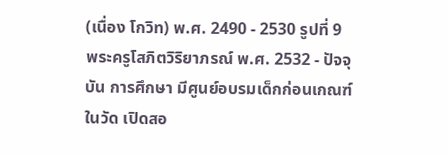(เนื่อง โกวิท) พ.ศ. 2490 - 2530 รูปที่ 9
พระครูโสภิตวิริยาภรณ์ พ.ศ. 2532 - ปัจจุบัน การศึกษา มีศูนย์อบรมเด็กก่อนเกณฑ์ในวัด เปิดสอ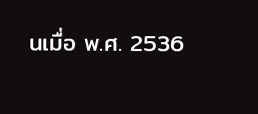นเมื่อ พ.ศ. 2536